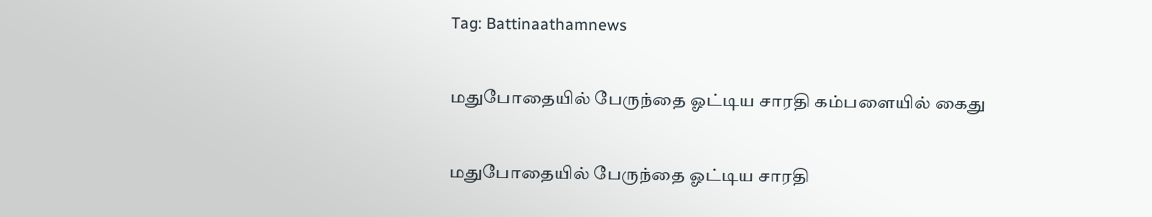Tag: Battinaathamnews

மதுபோதையில் பேருந்தை ஓட்டிய சாரதி கம்பளையில் கைது

மதுபோதையில் பேருந்தை ஓட்டிய சாரதி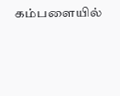கம்பளையில்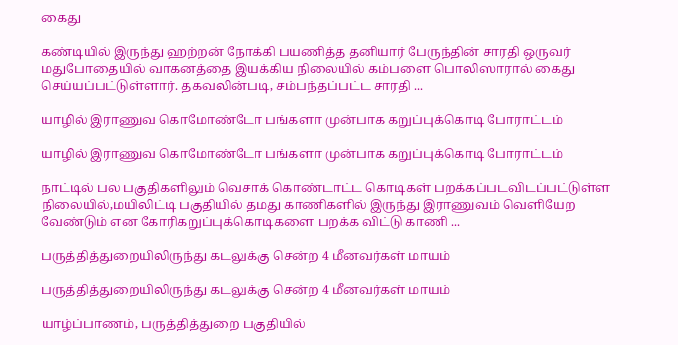கைது

கண்டியில் இருந்து ஹற்றன் நோக்கி பயணித்த தனியார் பேருந்தின் சாரதி ஒருவர் மதுபோதையில் வாகனத்தை இயக்கிய நிலையில் கம்பளை பொலிஸாரால் கைது செய்யப்பட்டுள்ளார். தகவலின்படி, சம்பந்தப்பட்ட சாரதி ...

யாழில் இராணுவ கொமோண்டோ பங்களா முன்பாக கறுப்புக்கொடி போராட்டம்

யாழில் இராணுவ கொமோண்டோ பங்களா முன்பாக கறுப்புக்கொடி போராட்டம்

நாட்டில் பல பகுதிகளிலும் வெசாக் கொண்டாட்ட கொடிகள் பறக்கப்படவிடப்பட்டுள்ள நிலையில்,மயிலிட்டி பகுதியில் தமது காணிகளில் இருந்து இராணுவம் வெளியேற வேண்டும் என கோரிகறுப்புக்கொடிகளை பறக்க விட்டு காணி ...

பருத்தித்துறையிலிருந்து கடலுக்கு சென்ற 4 மீனவர்கள் மாயம்

பருத்தித்துறையிலிருந்து கடலுக்கு சென்ற 4 மீனவர்கள் மாயம்

யாழ்ப்பாணம், பருத்தித்துறை பகுதியில்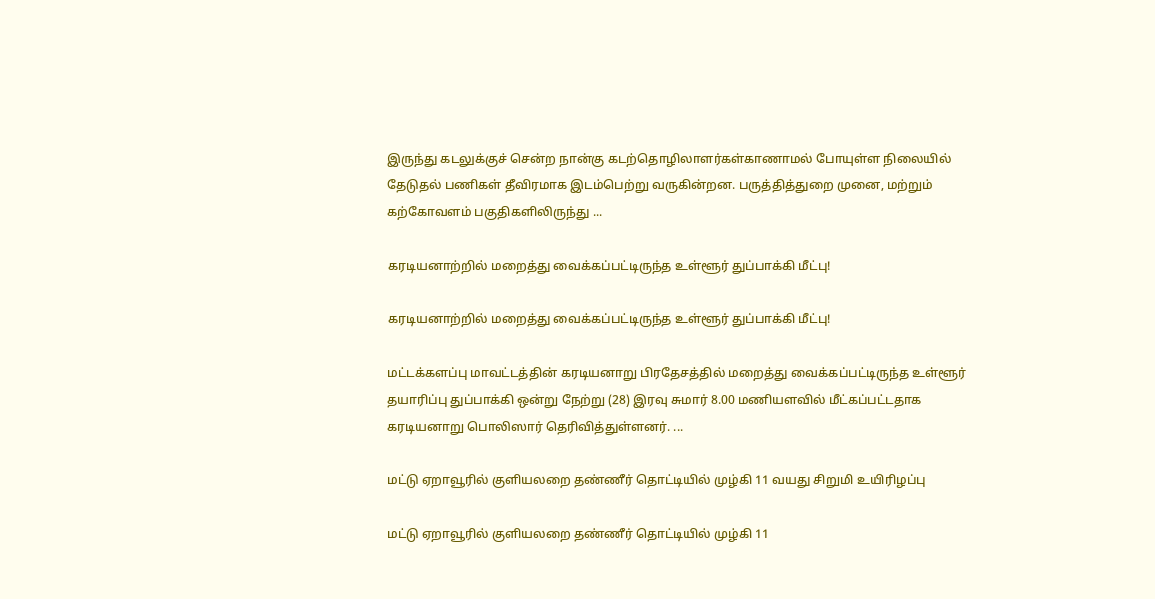இருந்து கடலுக்குச் சென்ற நான்கு கடற்தொழிலாளர்கள்காணாமல் போயுள்ள நிலையில் தேடுதல் பணிகள் தீவிரமாக இடம்பெற்று வருகின்றன. பருத்தித்துறை முனை, மற்றும் கற்கோவளம் பகுதிகளிலிருந்து ...

கரடியனாற்றில் மறைத்து வைக்கப்பட்டிருந்த உள்ளூர் துப்பாக்கி மீட்பு!

கரடியனாற்றில் மறைத்து வைக்கப்பட்டிருந்த உள்ளூர் துப்பாக்கி மீட்பு!

மட்டக்களப்பு மாவட்டத்தின் கரடியனாறு பிரதேசத்தில் மறைத்து வைக்கப்பட்டிருந்த உள்ளூர் தயாரிப்பு துப்பாக்கி ஒன்று நேற்று (28) இரவு சுமார் 8.00 மணியளவில் மீட்கப்பட்டதாக கரடியனாறு பொலிஸார் தெரிவித்துள்ளனர். ...

மட்டு ஏறாவூரில் குளியலறை தண்ணீர் தொட்டியில் முழ்கி 11 வயது சிறுமி உயிரிழப்பு

மட்டு ஏறாவூரில் குளியலறை தண்ணீர் தொட்டியில் முழ்கி 11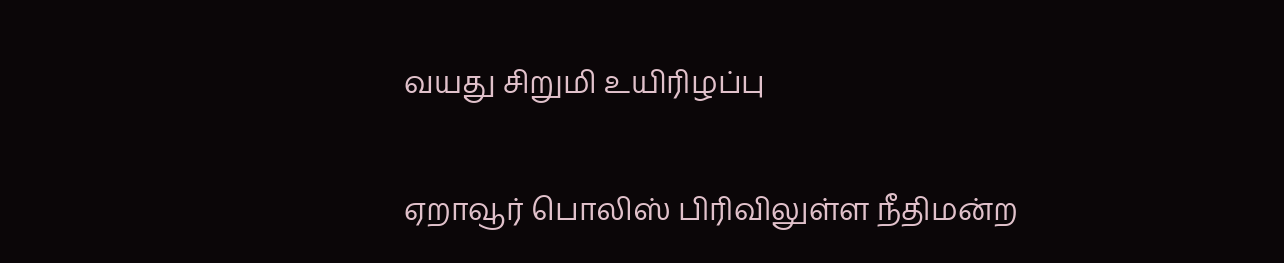வயது சிறுமி உயிரிழப்பு

ஏறாவூர் பொலிஸ் பிரிவிலுள்ள நீதிமன்ற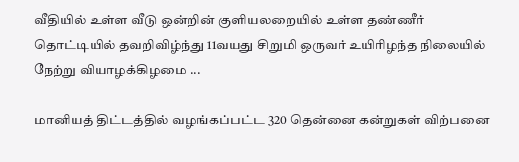வீதியில் உள்ள வீடு ஒன்றின் குளியலறையில் உள்ள தண்ணீர் தொட்டியில் தவறிவிழ்ந்து 11வயது சிறுமி ஒருவர் உயிரிழந்த நிலையில் நேற்று வியாழக்கிழமை ...

மானியத் திட்டத்தில் வழங்கப்பட்ட 320 தென்னை கன்றுகள் விற்பனை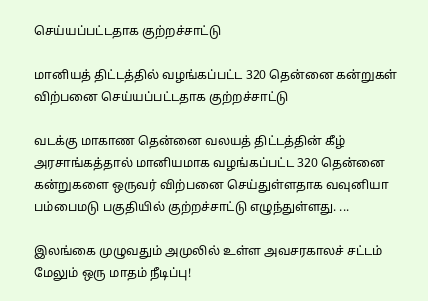செய்யப்பட்டதாக குற்றச்சாட்டு

மானியத் திட்டத்தில் வழங்கப்பட்ட 320 தென்னை கன்றுகள் விற்பனை செய்யப்பட்டதாக குற்றச்சாட்டு

வடக்கு மாகாண தென்னை வலயத் திட்டத்தின் கீழ் அரசாங்கத்தால் மானியமாக வழங்கப்பட்ட 320 தென்னை கன்றுகளை ஒருவர் விற்பனை செய்துள்ளதாக வவுனியா பம்பைமடு பகுதியில் குற்றச்சாட்டு எழுந்துள்ளது. ...

இலங்கை முழுவதும் அமுலில் உள்ள அவசரகாலச் சட்டம் மேலும் ஒரு மாதம் நீடிப்பு!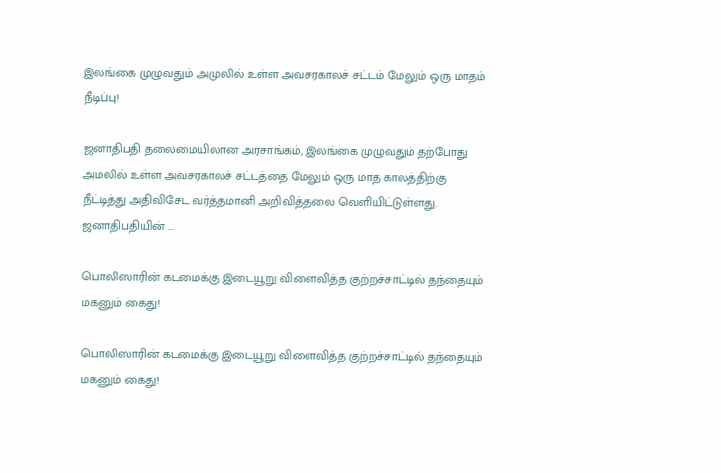இலங்கை முழுவதும் அமுலில் உள்ள அவசரகாலச் சட்டம் மேலும் ஒரு மாதம் நீடிப்பு!

ஜனாதிபதி தலைமையிலான அரசாங்கம், இலங்கை முழுவதும் தற்போது அமலில் உள்ள அவசரகாலச் சட்டத்தை மேலும் ஒரு மாத காலத்திற்கு நீட்டித்து அதிவிசேட வர்த்தமானி அறிவித்தலை வெளியிட்டுள்ளது. ஜனாதிபதியின் ...

பொலிஸாரின் கடமைக்கு இடையூறு விளைவித்த குற்றச்சாட்டில் தந்தையும் மகனும் கைது!

பொலிஸாரின் கடமைக்கு இடையூறு விளைவித்த குற்றச்சாட்டில் தந்தையும் மகனும் கைது!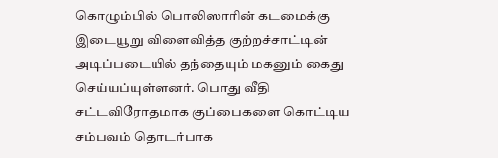கொழும்பில் பொலிஸாரின் கடமைக்கு இடையூறு விளைவித்த குற்றச்சாட்டின் அடிப்படையில் தந்தையும் மகனும் கைது செய்யப்யுள்ளனர். பொது வீதி சட்டவிரோதமாக குப்பைகளை கொட்டிய சம்பவம் தொடர்பாக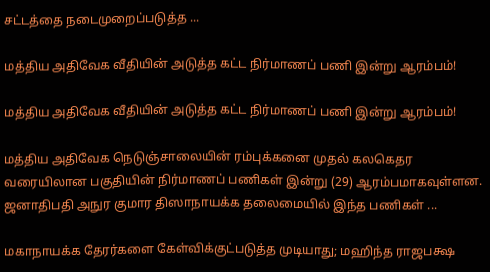சட்டத்தை நடைமுறைப்படுத்த ...

மத்திய அதிவேக வீதியின் அடுத்த கட்ட நிர்மாணப் பணி இன்று ஆரம்பம்!

மத்திய அதிவேக வீதியின் அடுத்த கட்ட நிர்மாணப் பணி இன்று ஆரம்பம்!

மத்திய அதிவேக நெடுஞ்சாலையின் ரம்புக்கனை முதல் கலகெதர வரையிலான பகுதியின் நிர்மாணப் பணிகள் இன்று (29) ஆரம்பமாகவுள்ளன. ஜனாதிபதி அநுர குமார திஸாநாயக்க தலைமையில் இந்த பணிகள் ...

மகாநாயக்க தேரர்களை கேள்விக்குட்படுத்த முடியாது; மஹிந்த ராஜபக்ஷ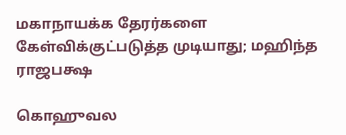மகாநாயக்க தேரர்களை கேள்விக்குட்படுத்த முடியாது; மஹிந்த ராஜபக்ஷ

கொஹுவல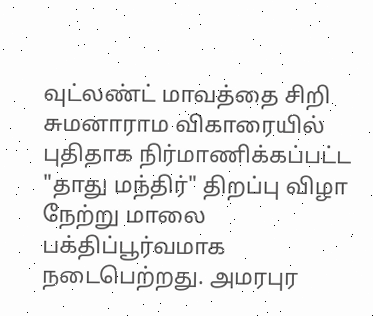வுட்லண்ட் மாவத்தை சிறி சுமனாராம விகாரையில் புதிதாக நிர்மாணிக்கப்பட்ட "தாது மந்திர்" திறப்பு விழா நேற்று மாலை பக்திப்பூர்வமாக நடைபெற்றது. அமரபுர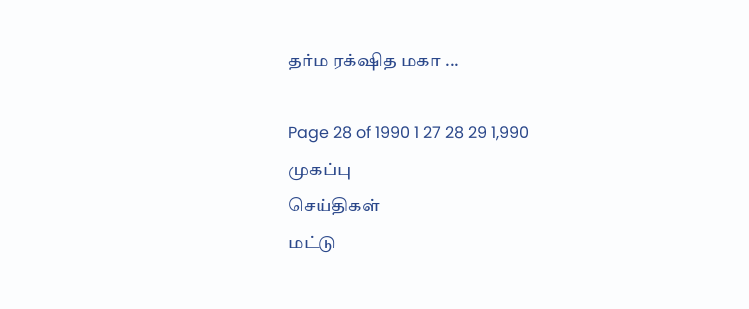தர்ம ரக்‌ஷித மகா ...

Page 28 of 1990 1 27 28 29 1,990
முகப்பு
செய்திகள்
மட்டு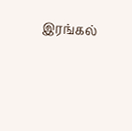இரங்கல்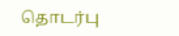தொடர்பு